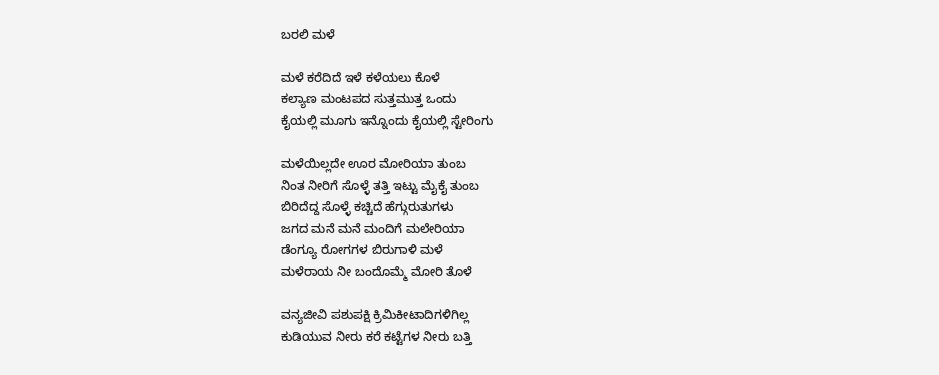ಬರಲಿ ಮಳೆ

ಮಳೆ ಕರೆದಿದೆ ಇಳೆ ಕಳೆಯಲು ಕೊಳೆ
ಕಲ್ಯಾಣ ಮಂಟಪದ ಸುತ್ತಮುತ್ತ ಒಂದು
ಕೈಯಲ್ಲಿ ಮೂಗು ಇನ್ನೊಂದು ಕೈಯಲ್ಲಿ ಸ್ಟೇರಿಂಗು

ಮಳೆಯಿಲ್ಲದೇ ಊರ ಮೋರಿಯಾ ತುಂಬ
ನಿಂತ ನೀರಿಗೆ ಸೊಳ್ಳೆ ತತ್ತಿ ಇಟ್ಟು ಮೈಕೈ ತುಂಬ
ಬಿರಿದೆದ್ದ ಸೊಳ್ಳೆ ಕಚ್ಚಿದೆ ಹೆಗ್ಗುರುತುಗಳು
ಜಗದ ಮನೆ ಮನೆ ಮಂದಿಗೆ ಮಲೇರಿಯಾ
ಡೆಂಗ್ಯೂ ರೋಗಗಳ ಬಿರುಗಾಳಿ ಮಳೆ
ಮಳೆರಾಯ ನೀ ಬಂದೊಮ್ಮೆ ಮೋರಿ ತೊಳೆ

ವನ್ಯಜೀವಿ ಪಶುಪಕ್ಷಿ ಕ್ರಿಮಿಕೀಟಾದಿಗಳಿಗಿಲ್ಲ
ಕುಡಿಯುವ ನೀರು ಕರೆ ಕಟ್ಟೆಗಳ ನೀರು ಬತ್ತಿ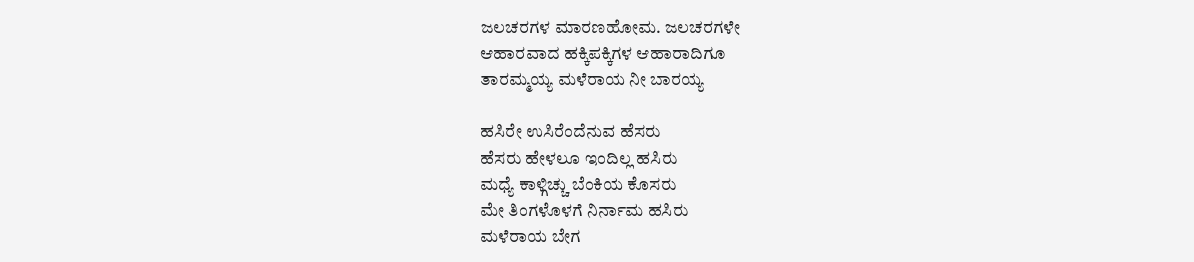ಜಲಚರಗಳ ಮಾರಣಹೋಮ. ಜಲಚರಗಳೇ
ಆಹಾರವಾದ ಹಕ್ಕಿಪಕ್ಕಿಗಳ ಆಹಾರಾದಿಗೂ
ತಾರಮ್ಮಯ್ಯ ಮಳೆರಾಯ ನೀ ಬಾರಯ್ಯ

ಹಸಿರೇ ಉಸಿರೆಂದೆನುವ ಹೆಸರು
ಹೆಸರು ಹೇಳಲೂ ಇಂದಿಲ್ಲ ಹಸಿರು
ಮಧ್ಯೆ ಕಾಳ್ಗಿಚ್ಚು ಬೆಂಕಿಯ ಕೊಸರು
ಮೇ ತಿಂಗಳೊಳಗೆ ನಿರ್ನಾಮ ಹಸಿರು
ಮಳೆರಾಯ ಬೇಗ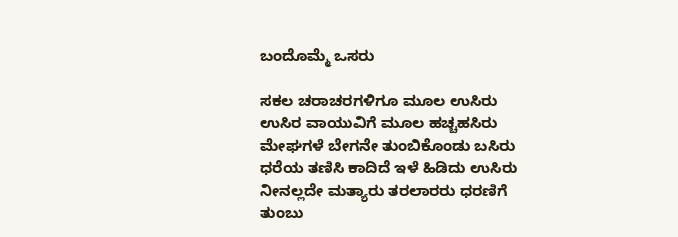ಬಂದೊಮ್ಮೆ ಒಸರು

ಸಕಲ ಚರಾಚರಗಳಿಗೂ ಮೂಲ ಉಸಿರು
ಉಸಿರ ವಾಯುವಿಗೆ ಮೂಲ ಹಚ್ಚಹಸಿರು
ಮೇಘಗಳೆ ಬೇಗನೇ ತುಂಬಿಕೊಂಡು ಬಸಿರು
ಧರೆಯ ತಣಿಸಿ ಕಾದಿದೆ ಇಳೆ ಹಿಡಿದು ಉಸಿರು
ನೀನಲ್ಲದೇ ಮತ್ಯಾರು ತರಲಾರರು ಧರಣಿಗೆ
ತುಂಬು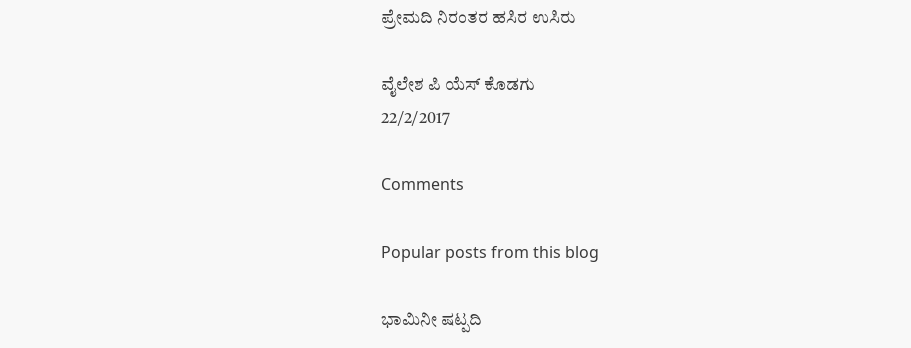ಪ್ರೇಮದಿ ನಿರಂತರ ಹಸಿರ ಉಸಿರು

ವೈಲೇಶ ಪಿ ಯೆಸ್ ಕೊಡಗು
22/2/2017

Comments

Popular posts from this blog

ಭಾಮಿನೀ ಷಟ್ಪದಿ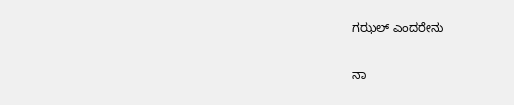ಗಝಲ್ ಎಂದರೇನು

ನಾ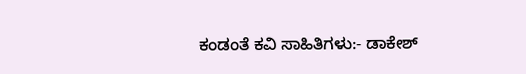ಕಂಡಂತೆ ಕವಿ ಸಾಹಿತಿಗಳು:- ಡಾಕೇಶ್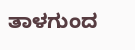ತಾಳಗುಂದ